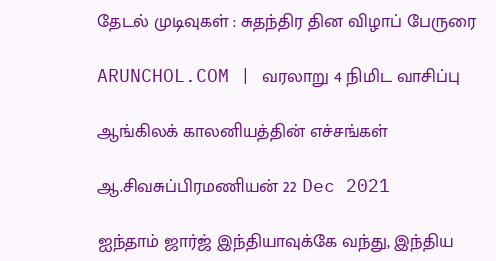தேடல் முடிவுகள் : சுதந்திர தின விழாப் பேருரை

ARUNCHOL.COM | வரலாறு 4 நிமிட வாசிப்பு

ஆங்கிலக் காலனியத்தின் எச்சங்கள்

ஆ.சிவசுப்பிரமணியன் 22 Dec 2021

ஐந்தாம் ஜார்ஜ் இந்தியாவுக்கே வந்து, இந்திய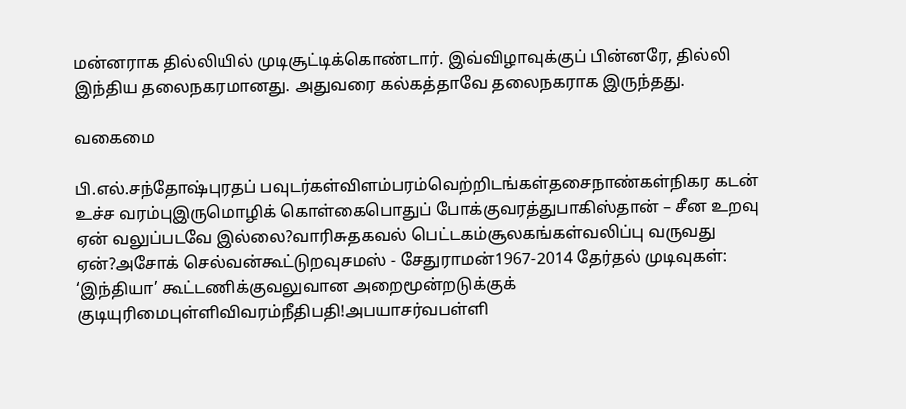மன்னராக தில்லியில் முடிசூட்டிக்கொண்டார். இவ்விழாவுக்குப் பின்னரே, தில்லி இந்திய தலைநகரமானது. அதுவரை கல்கத்தாவே தலைநகராக இருந்தது.

வகைமை

பி.எல்.சந்தோஷ்புரதப் பவுடர்கள்விளம்பரம்வெற்றிடங்கள்தசைநாண்கள்நிகர கடன் உச்ச வரம்புஇருமொழிக் கொள்கைபொதுப் போக்குவரத்துபாகிஸ்தான் – சீன உறவு ஏன் வலுப்படவே இல்லை?வாரிசுதகவல் பெட்டகம்சூலகங்கள்வலிப்பு வருவது ஏன்?அசோக் செல்வன்கூட்டுறவுசமஸ் - சேதுராமன்1967-2014 தேர்தல் முடிவுகள்: ‘இந்தியா’ கூட்டணிக்குவலுவான அறைமூன்றடுக்குக் குடியுரிமைபுள்ளிவிவரம்நீதிபதி!அபயாசர்வபள்ளி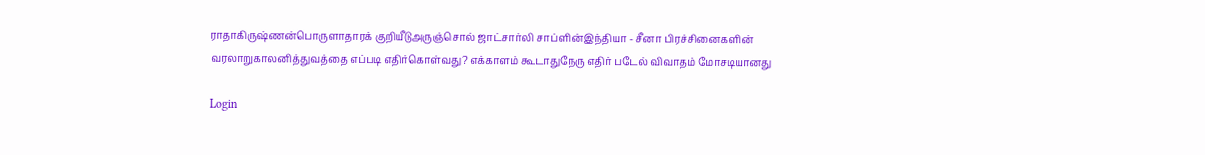ராதாகிருஷ்ணன்பொருளாதாரக் குறியீடுஅருஞ்சொல் ஜாட்சார்லி சாப்ளின்இந்தியா - சீனா பிரச்சினைகளின் வரலாறுகாலனித்துவத்தை எப்படி எதிர்கொள்வது? எக்காளம் கூடாதுநேரு எதிர் படேல் விவாதம் மோசடியானது

Login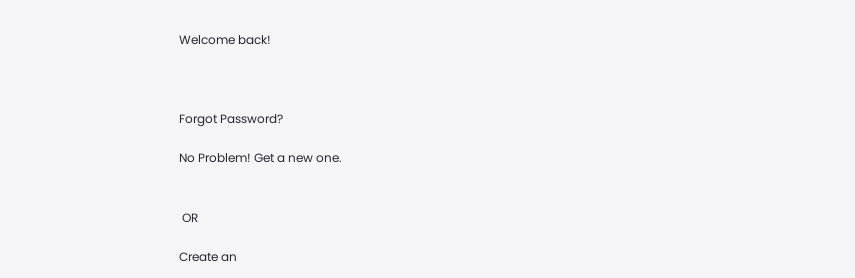Welcome back!



Forgot Password?

No Problem! Get a new one.


 OR

Create an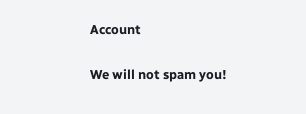Account

We will not spam you!